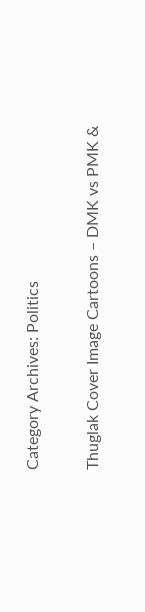Category Archives: Politics

Thuglak Cover Image Cartoons – DMK vs PMK &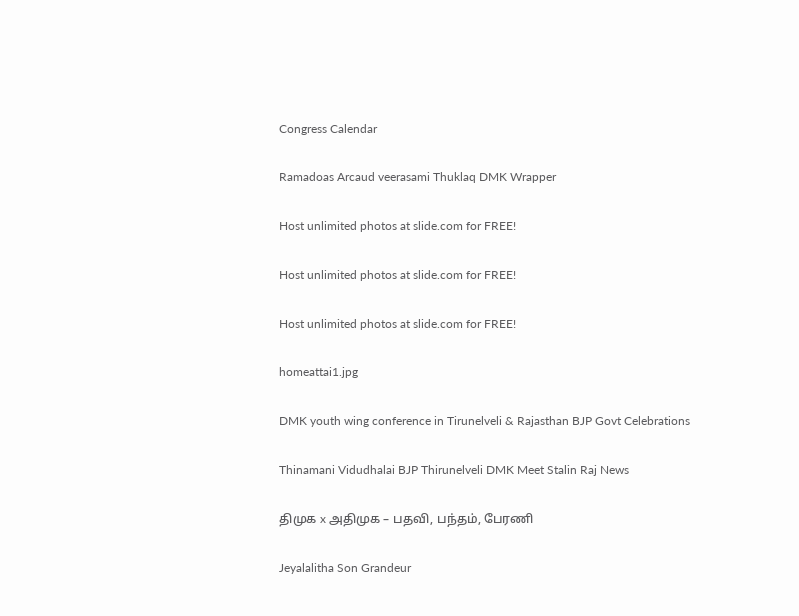Congress Calendar

Ramadoas Arcaud veerasami Thuklaq DMK Wrapper

Host unlimited photos at slide.com for FREE!

Host unlimited photos at slide.com for FREE!

Host unlimited photos at slide.com for FREE!

homeattai1.jpg

DMK youth wing conference in Tirunelveli & Rajasthan BJP Govt Celebrations

Thinamani Vidudhalai BJP Thirunelveli DMK Meet Stalin Raj News

திமுக x அதிமுக – பதவி, பந்தம், பேரணி

Jeyalalitha Son Grandeur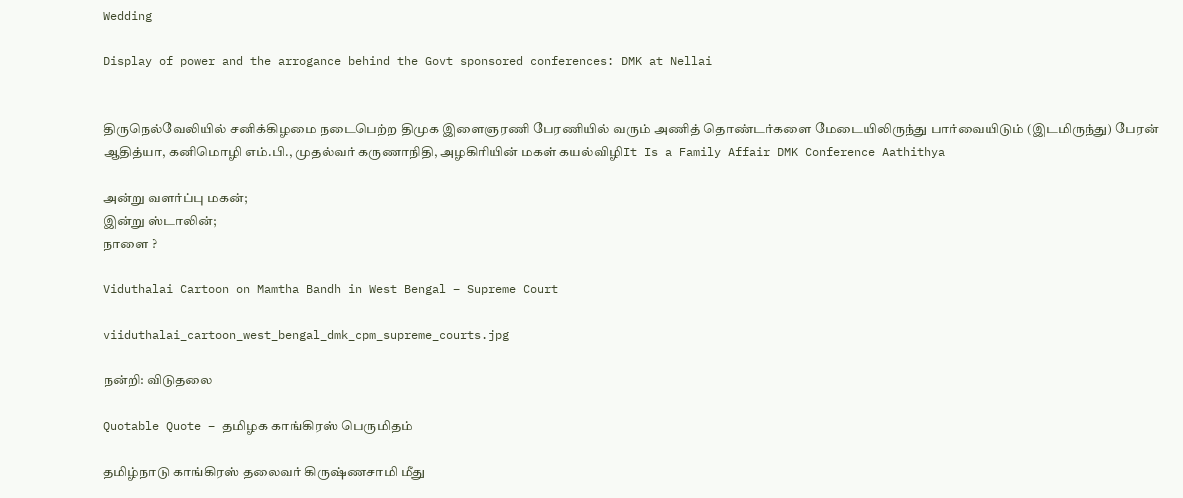Wedding

Display of power and the arrogance behind the Govt sponsored conferences: DMK at Nellai


திருநெல்வேலியில் சனிக்கிழமை நடைபெற்ற திமுக இளைஞரணி பேரணியில் வரும் அணித் தொண்டர்களை மேடையிலிருந்து பார்வையிடும் (இடமிருந்து) பேரன் ஆதித்யா, கனிமொழி எம்.பி., முதல்வர் கருணாநிதி, அழகிரியின் மகள் கயல்விழிIt Is a Family Affair DMK Conference Aathithya

அன்று வளர்ப்பு மகன்;
இன்று ஸ்டாலின்;
நாளை ?

Viduthalai Cartoon on Mamtha Bandh in West Bengal – Supreme Court

viiduthalai_cartoon_west_bengal_dmk_cpm_supreme_courts.jpg

நன்றி: விடுதலை

Quotable Quote – தமிழக காங்கிரஸ் பெருமிதம்

தமிழ்நாடு காங்கிரஸ் தலைவர் கிருஷ்ணசாமி மீது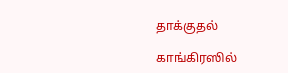தாக்குதல்

காங்கிரஸில்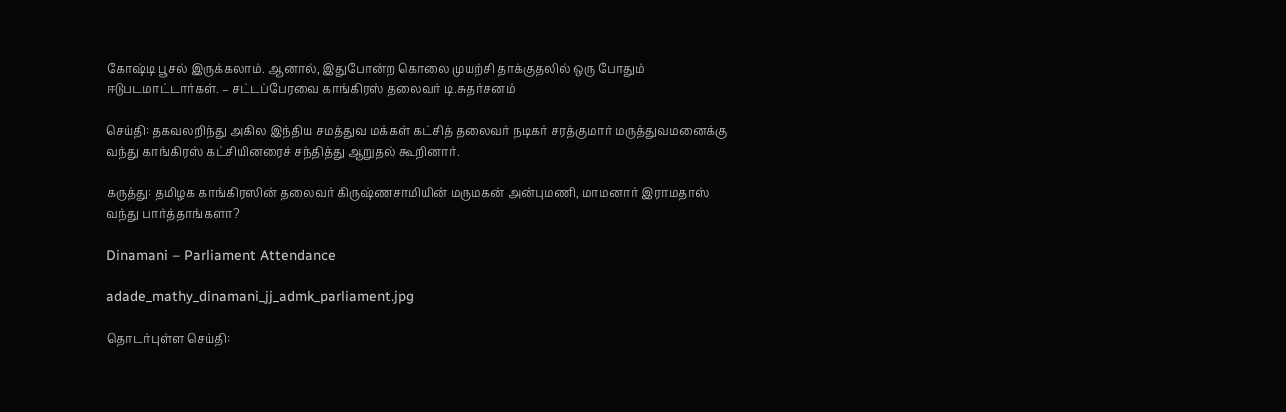கோஷ்டி பூசல் இருக்கலாம். ஆனால், இதுபோன்ற கொலை முயற்சி தாக்குதலில் ஒரு போதும் ஈடுபடமாட்டார்கள். – சட்டப்பேரவை காங்கிரஸ் தலைவர் டி.சுதர்சனம்

செய்தி: தகவலறிந்து அகில இந்திய சமத்துவ மக்கள் கட்சித் தலைவர் நடிகர் சரத்குமார் மருத்துவமனைக்கு வந்து காங்கிரஸ் கட்சியினரைச் சந்தித்து ஆறுதல் கூறினார்.

கருத்து: தமிழக காங்கிரஸின் தலைவர் கிருஷ்ணசாமியின் மருமகன் அன்புமணி, மாமனார் இராமதாஸ் வந்து பார்த்தாங்களா?

Dinamani – Parliament Attendance

adade_mathy_dinamani_jj_admk_parliament.jpg

தொடர்புள்ள செய்தி: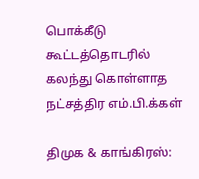பொக்கீடு கூட்டத்தொடரில் கலந்து கொள்ளாத நட்சத்திர எம்.பி.க்கள்

திமுக & காங்கிரஸ்: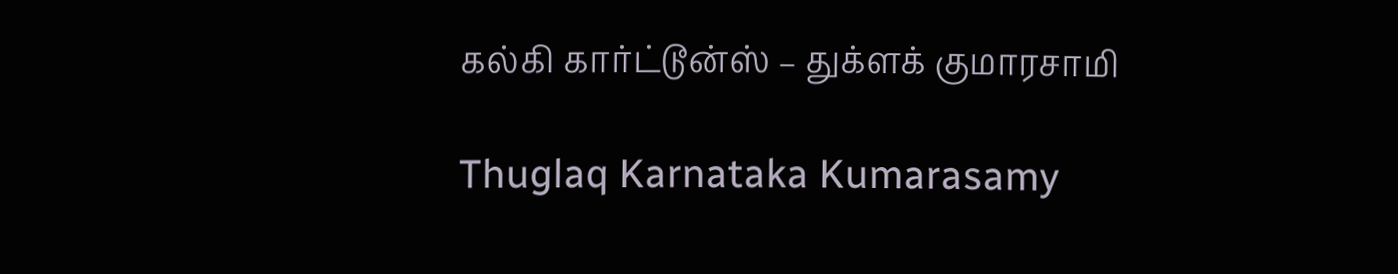கல்கி கார்ட்டூன்ஸ் – துக்ளக் குமாரசாமி

Thuglaq Karnataka Kumarasamy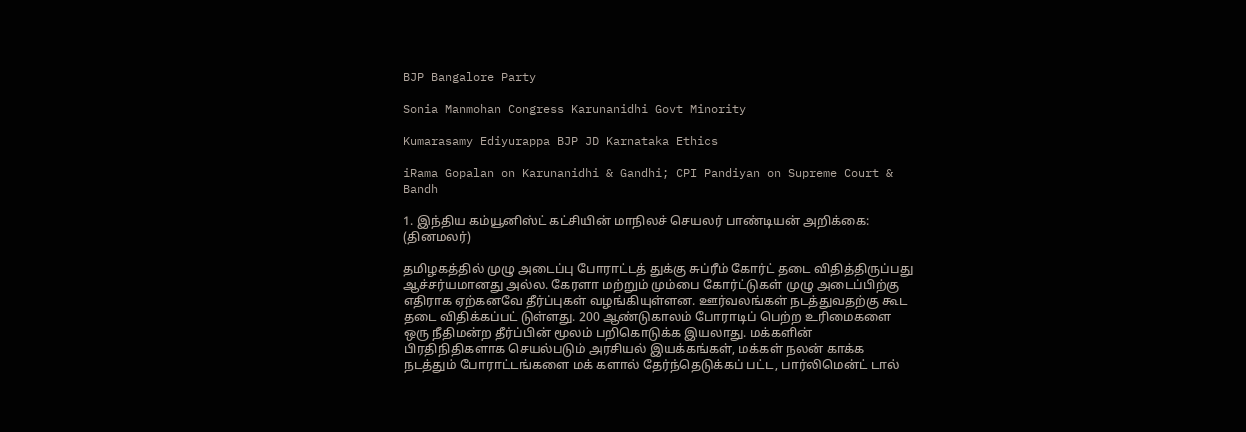BJP Bangalore Party

Sonia Manmohan Congress Karunanidhi Govt Minority

Kumarasamy Ediyurappa BJP JD Karnataka Ethics

iRama Gopalan on Karunanidhi & Gandhi; CPI Pandiyan on Supreme Court & Bandh

1. இந்திய கம்யூனிஸ்ட் கட்சியின் மாநிலச் செயலர் பாண்டியன் அறிக்கை: (தினமலர்)

தமிழகத்தில் முழு அடைப்பு போராட்டத் துக்கு சுப்ரீம் கோர்ட் தடை விதித்திருப்பது ஆச்சர்யமானது அல்ல. கேரளா மற்றும் மும்பை கோர்ட்டுகள் முழு அடைப்பிற்கு எதிராக ஏற்கனவே தீர்ப்புகள் வழங்கியுள்ளன. ஊர்வலங்கள் நடத்துவதற்கு கூட தடை விதிக்கப்பட் டுள்ளது. 200 ஆண்டுகாலம் போராடிப் பெற்ற உரிமைகளை ஒரு நீதிமன்ற தீர்ப்பின் மூலம் பறிகொடுக்க இயலாது. மக்களின் பிரதிநிதிகளாக செயல்படும் அரசியல் இயக்கங்கள், மக்கள் நலன் காக்க நடத்தும் போராட்டங்களை மக் களால் தேர்ந்தெடுக்கப் பட்ட, பார்லிமென்ட் டால்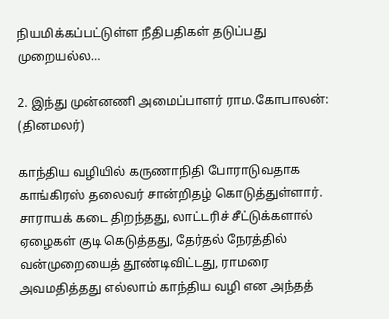நியமிக்கப்பட்டுள்ள நீதிபதிகள் தடுப்பது முறையல்ல…

2. இந்து முன்னணி அமைப்பாளர் ராம.கோபாலன்: (தினமலர்)

காந்திய வழியில் கருணாநிதி போராடுவதாக காங்கிரஸ் தலைவர் சான்றிதழ் கொடுத்துள்ளார். சாராயக் கடை திறந்தது, லாட்டரிச் சீட்டுக்களால் ஏழைகள் குடி கெடுத்தது, தேர்தல் நேரத்தில் வன்முறையைத் தூண்டிவிட்டது, ராமரை அவமதித்தது எல்லாம் காந்திய வழி என அந்தத்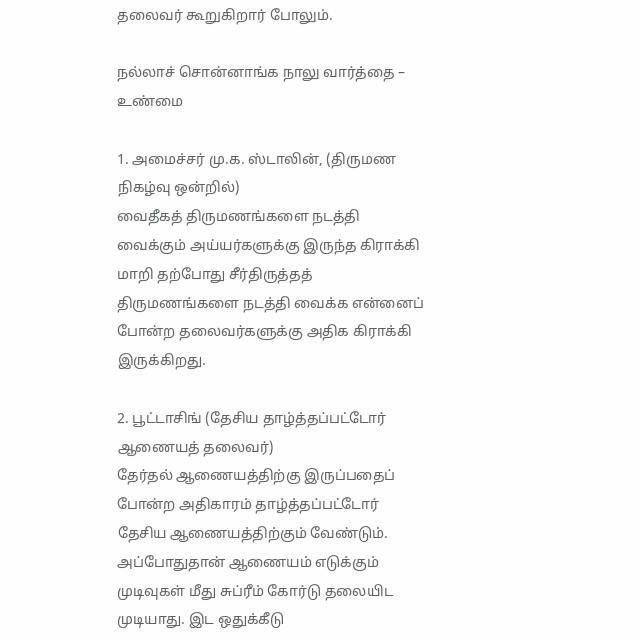தலைவர் கூறுகிறார் போலும்.

நல்லாச் சொன்னாங்க நாலு வார்த்தை – உண்மை

1. அமைச்சர் மு.க. ஸ்டாலின், (திருமண நிகழ்வு ஒன்றில்)
வைதீகத் திருமணங்களை நடத்தி வைக்கும் அய்யர்களுக்கு இருந்த கிராக்கி மாறி தற்போது சீர்திருத்தத் திருமணங்களை நடத்தி வைக்க என்னைப் போன்ற தலைவர்களுக்கு அதிக கிராக்கி இருக்கிறது.

2. பூட்டாசிங் (தேசிய தாழ்த்தப்பட்டோர் ஆணையத் தலைவர்)
தேர்தல் ஆணையத்திற்கு இருப்பதைப் போன்ற அதிகாரம் தாழ்த்தப்பட்டோர் தேசிய ஆணையத்திற்கும் வேண்டும். அப்போதுதான் ஆணையம் எடுக்கும் முடிவுகள் மீது சுப்ரீம் கோர்டு தலையிட முடியாது. இட ஒதுக்கீடு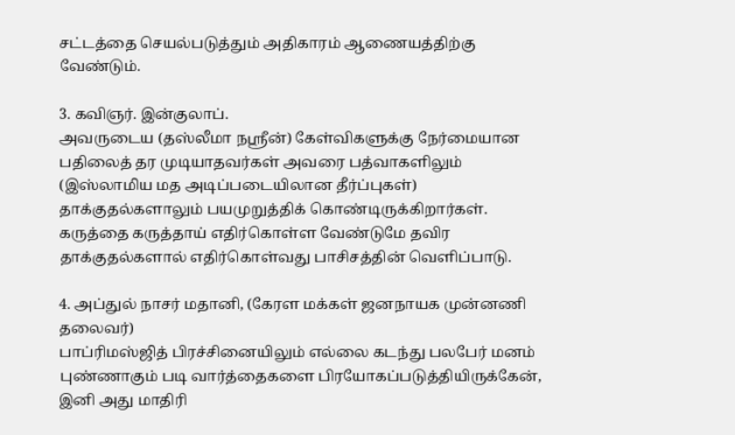சட்டத்தை செயல்படுத்தும் அதிகாரம் ஆணையத்திற்கு வேண்டும்.

3. கவிஞர். இன்குலாப்.
அவருடைய (தஸ்லீமா நஸ்ரீன்) கேள்விகளுக்கு நேர்மையான பதிலைத் தர முடியாதவர்கள் அவரை பத்வாகளிலும் (இஸ்லாமிய மத அடிப்படையிலான தீர்ப்புகள்) தாக்குதல்களாலும் பயமுறுத்திக் கொண்டிருக்கிறார்கள். கருத்தை கருத்தாய் எதிர்கொள்ள வேண்டுமே தவிர தாக்குதல்களால் எதிர்கொள்வது பாசிசத்தின் வெளிப்பாடு.

4. அப்துல் நாசர் மதானி, (கேரள மக்கள் ஜனநாயக முன்னணி தலைவர்)
பாப்ரிமஸ்ஜித் பிரச்சினையிலும் எல்லை கடந்து பலபேர் மனம் புண்ணாகும் படி வார்த்தைகளை பிரயோகப்படுத்தியிருக்கேன், இனி அது மாதிரி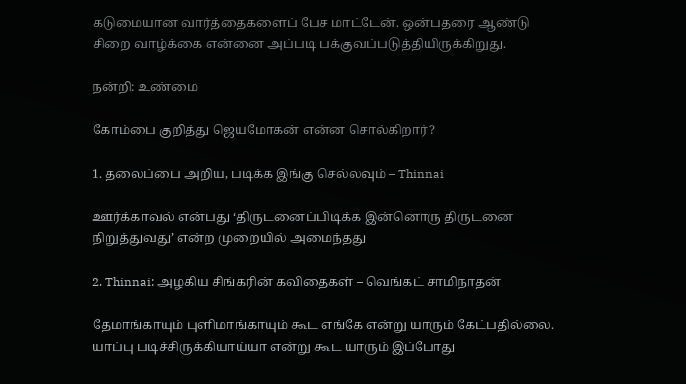கடுமையான வார்த்தைகளைப் பேச மாட்டேன். ஒன்பதரை ஆண்டு சிறை வாழ்க்கை என்னை அப்படி பக்குவப்படுத்தியிருக்கிறுது.

நன்றி: உண்மை

கோம்பை குறித்து ஜெயமோகன் என்ன சொல்கிறார்?

1. தலைப்பை அறிய, படிக்க இங்கு செல்லவும் – Thinnai

ஊர்க்காவல் என்பது ‘திருடனைப்பிடிக்க இன்னொரு திருடனை நிறுத்துவது’ என்ற முறையில் அமைந்தது

2. Thinnai: அழகிய சிங்கரின் கவிதைகள் – வெங்கட் சாமிநாதன்

தேமாங்காயும் புளிமாங்காயும் கூட எங்கே என்று யாரும் கேட்பதில்லை. யாப்பு படிச்சிருக்கியாய்யா என்று கூட யாரும் இப்போது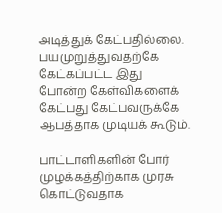அடித்துக் கேட்பதில்லை. பயமுறுத்துவதற்கே கேட்கப்பட்ட இது போன்ற கேள்விகளைக் கேட்பது கேட்பவருக்கே ஆபத்தாக முடியக் கூடும்.

பாட்டாளிகளின் போர் முழக்கத்திற்காக முரசு கொட்டுவதாக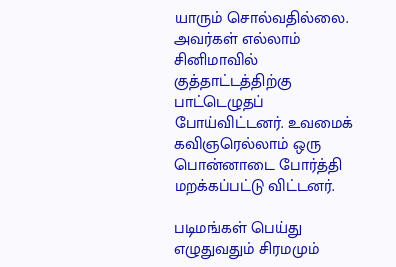யாரும் சொல்வதில்லை. அவர்கள் எல்லாம் சினிமாவில் குத்தாட்டத்திற்கு பாட்டெழுதப் போய்விட்டனர். உவமைக் கவிஞரெல்லாம் ஒரு பொன்னாடை போர்த்தி மறக்கப்பட்டு விட்டனர்.

படிமங்கள் பெய்து எழுதுவதும் சிரமமும்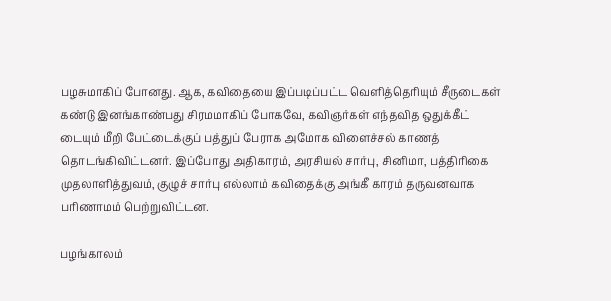பழசுமாகிப் போனது. ஆக, கவிதையை இப்படிப்பட்ட வெளித்தெரியும் சீருடைகள் கண்டு இனங்காண்பது சிரமமாகிப் போகவே, கவிஞர்கள் எந்தவித ஒதுக்கீட் டையும் மீறி பேட்டைக்குப் பத்துப் பேராக அமோக விளைச்சல் காணத் தொடங்கிவிட்டனர். இப்போது அதிகாரம், அரசியல் சார்பு, சினிமா, பத்திரிகை முதலாளித்துவம், குழுச் சார்பு எல்லாம் கவிதைக்கு அங்கீ காரம் தருவனவாக பரிணாமம் பெற்றுவிட்டன.

பழங்காலம்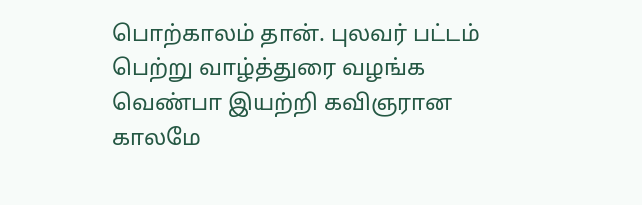பொற்காலம் தான். புலவர் பட்டம் பெற்று வாழ்த்துரை வழங்க வெண்பா இயற்றி கவிஞரான காலமே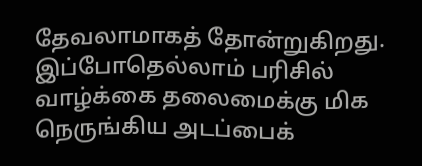தேவலாமாகத் தோன்றுகிறது. இப்போதெல்லாம் பரிசில் வாழ்க்கை தலைமைக்கு மிக நெருங்கிய அடப்பைக்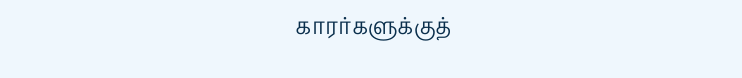காரர்களுக்குத்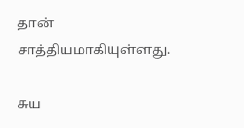தான் சாத்தியமாகியுள்ளது.

சுய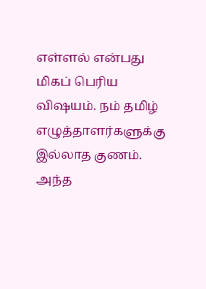எள்ளல் என்பது மிகப் பெரிய விஷயம். நம் தமிழ் எழுத்தாளர்களுக்கு இல்லாத குணம். அந்த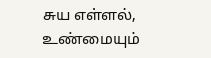சுய எள்ளல், உண்மையும்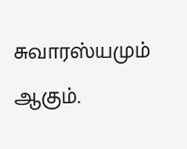சுவாரஸ்யமும் ஆகும்.